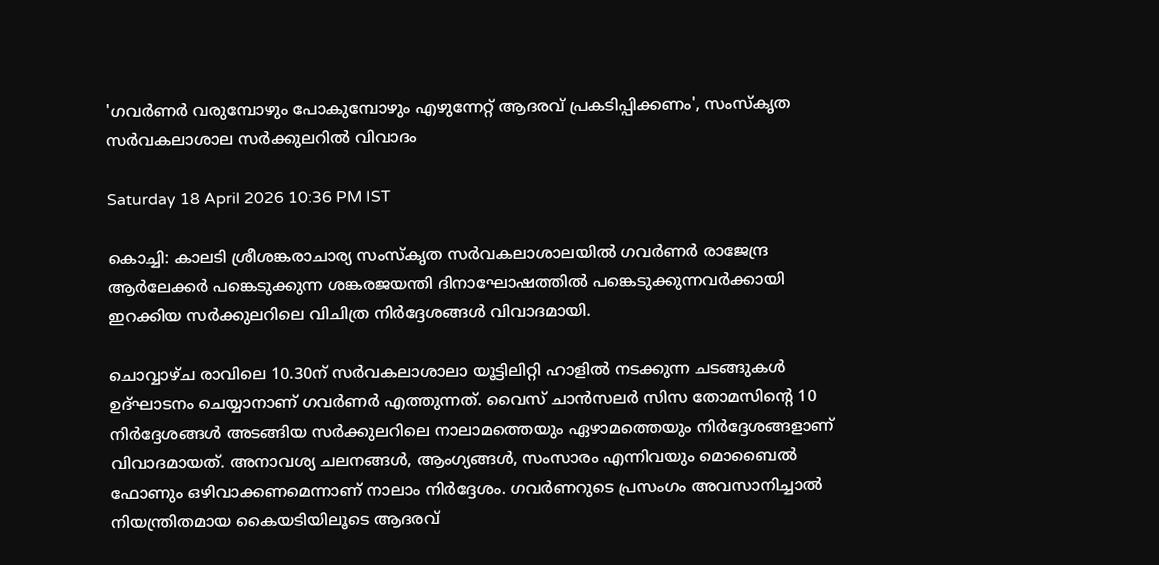'ഗവർണർ വരുമ്പോഴും പോകുമ്പോഴും എഴുന്നേറ്റ് ആദരവ് പ്രകടിപ്പിക്കണം', സംസ്‌കൃത സർവകലാശാല സർക്കുലറിൽ വിവാദം

Saturday 18 April 2026 10:36 PM IST

കൊച്ചി: കാലടി ശ്രീശങ്കരാചാര്യ സംസ്‌കൃത സർവകലാശാലയിൽ ഗവർണർ രാജേന്ദ്ര ആർലേക്കർ പങ്കെടുക്കുന്ന ശങ്കരജയന്തി ദിനാഘോഷത്തിൽ പങ്കെടുക്കുന്നവർക്കായി ഇറക്കിയ സർക്കുലറിലെ വിചിത്ര നിർദ്ദേശങ്ങൾ വിവാദമായി.

ചൊവ്വാഴ്ച രാവിലെ 10.30ന് സർവകലാശാലാ യൂട്ടിലിറ്റി ഹാളിൽ നടക്കുന്ന ചടങ്ങുകൾ ഉദ്ഘാടനം ചെയ്യാനാണ് ഗവർണർ എത്തുന്നത്. വൈസ് ചാൻസലർ സിസ തോമസിന്റെ 10 നിർദ്ദേശങ്ങൾ അടങ്ങിയ സർക്കുലറിലെ നാലാമത്തെയും ഏഴാമത്തെയും നിർദ്ദേശങ്ങളാണ് വിവാദമായത്. അനാവശ്യ ചലനങ്ങൾ, ആംഗ്യങ്ങൾ, സംസാരം എന്നിവയും മൊബൈൽ ഫോണും ഒഴിവാക്കണമെന്നാണ് നാലാം നിർദ്ദേശം. ഗവർണറുടെ പ്രസംഗം അവസാനിച്ചാൽ നിയന്ത്രിതമായ കൈയടിയിലൂടെ ആദരവ്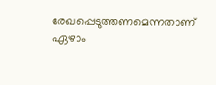രേഖപ്പെടുത്തണമെന്നതാണ് ഏഴാം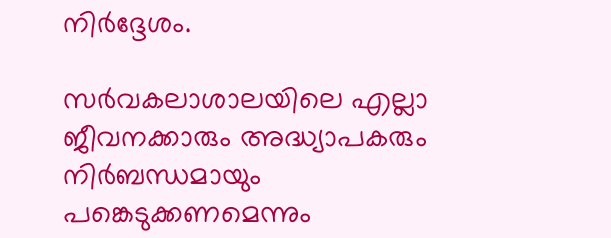നിർദ്ദേശം.

സർവകലാശാലയിലെ എല്ലാ ജീവനക്കാരും അദ്ധ്യാപകരും നിർബന്ധമായും പങ്കെടുക്കണമെന്നും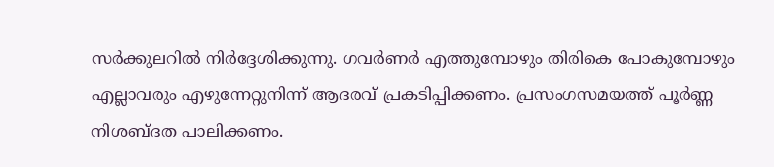സർക്കുലറിൽ നിർദ്ദേശിക്കുന്നു. ഗവർണർ എത്തുമ്പോഴും തിരികെ പോകുമ്പോഴും എല്ലാവരും എഴുന്നേറ്റുനിന്ന് ആദരവ് പ്രകടിപ്പിക്കണം. പ്രസംഗസമയത്ത് പൂർണ്ണ നിശബ്ദത പാലിക്കണം.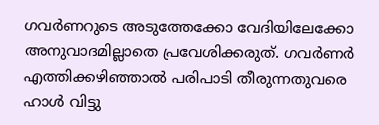ഗവർണറുടെ അടുത്തേക്കോ വേദിയിലേക്കോ അനുവാദമില്ലാതെ പ്രവേശിക്കരുത്. ഗവർണർ എത്തിക്കഴിഞ്ഞാൽ പരിപാടി തീരുന്നതുവരെ ഹാൾ വിട്ടു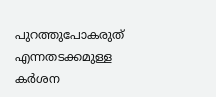പുറത്തുപോകരുത് എന്നതടക്കമുള്ള കർശന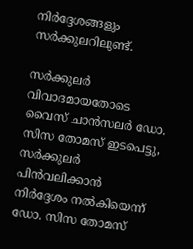നിർദ്ദേശങ്ങളും സർക്കുലറിലുണ്ട്.

സർക്കുലർ വിവാദമായതോടെ വൈസ് ചാൻസലർ ഡോ. സിസ തോമസ് ഇടപെട്ടു, സർക്കുലർ പിൻവലിക്കാൻ നിർദ്ദേശം നൽകിയെന്ന് ഡോ. സിസ തോമസ്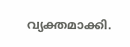വ്യക്തമാക്കി.